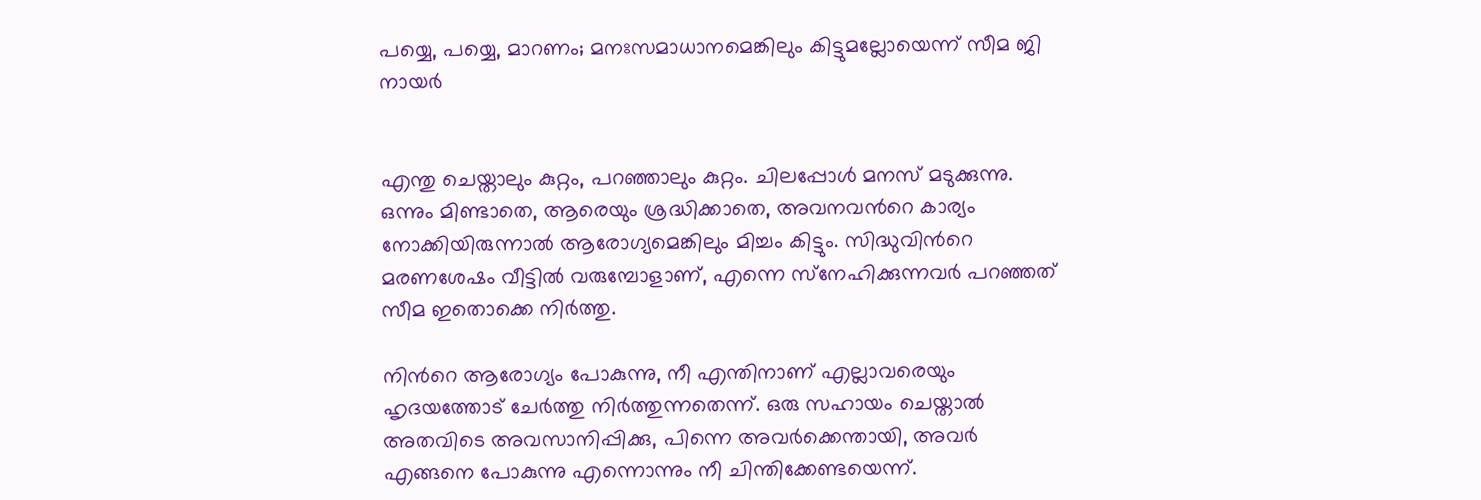പയ്യെ, പയ്യെ, മാറണം; മനഃസമാധാനമെങ്കിലും കിട്ടുമല്ലോയെന്ന് സീമ ജി നായർ


എന്തു ചെയ്താലും കുറ്റം, പറഞ്ഞാലും കുറ്റം. ചിലപ്പോള്‍ മനസ് മടുക്കുന്നു. ഒന്നും മിണ്ടാതെ, ആരെയും ശ്രദ്ധിക്കാതെ, അവനവന്‍റെ കാര്യം നോക്കിയിരുന്നാല്‍ ആരോഗ്യമെങ്കിലും മിച്ചം കിട്ടും. സിദ്ധുവിന്‍റെ മരണശേഷം വീട്ടില്‍ വരുമ്പോളാണ്, എന്നെ സ്‌നേഹിക്കുന്നവര്‍ പറഞ്ഞത് സീമ ഇതൊക്കെ നിര്‍ത്തു.

നിന്‍റെ ആരോഗ്യം പോകുന്നു, നീ എന്തിനാണ് എല്ലാവരെയും ഹൃദയത്തോട് ചേര്‍ത്തു നിര്‍ത്തുന്നതെന്ന്. ഒരു സഹായം ചെയ്താല്‍ അതവിടെ അവസാനിപ്പിക്കു, പിന്നെ അവര്‍ക്കെന്തായി, അവര്‍ എങ്ങനെ പോകുന്നു എന്നൊന്നും നീ ചിന്തിക്കേണ്ടയെന്ന്.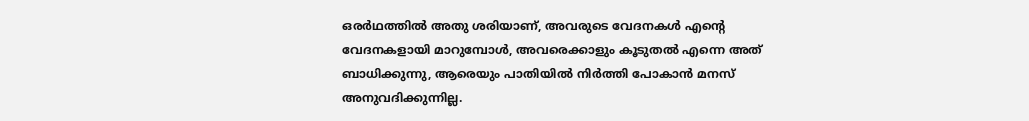ഒരര്‍ഥത്തില്‍ അതു ശരിയാണ്, അവരുടെ വേദനകള്‍ എന്‍റെ വേദനകളായി മാറുമ്പോള്‍, അവരെക്കാളും കൂടുതല്‍ എന്നെ അത് ബാധിക്കുന്നു, ആരെയും പാതിയില്‍ നിര്‍ത്തി പോകാന്‍ മനസ് അനുവദിക്കുന്നില്ല.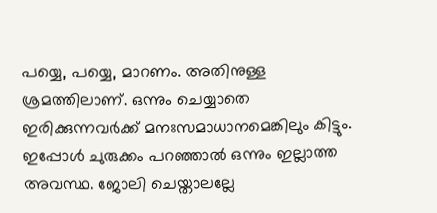പയ്യെ, പയ്യെ, മാറണം. അതിനുള്ള ശ്രമത്തിലാണ്. ഒന്നും ചെയ്യാതെ ഇരിക്കുന്നവര്‍ക്ക് മനഃസമാധാനമെങ്കിലും കിട്ടും. ഇപ്പോള്‍ ചുരുക്കം പറഞ്ഞാല്‍ ഒന്നും ഇല്ലാത്ത അവസ്ഥ. ജോലി ചെയ്താലല്ലേ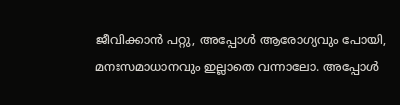ജീവിക്കാന്‍ പറ്റു, അപ്പോള്‍ ആരോഗ്യവും പോയി, മനഃസമാധാനവും ഇല്ലാതെ വന്നാലോ. അപ്പോള്‍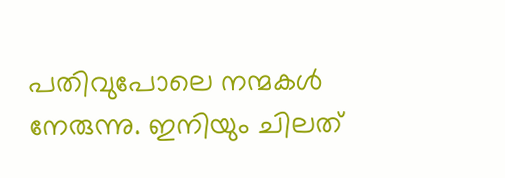പതിവുപോലെ നന്മകള്‍ നേരുന്നു. ഇനിയും ചിലത്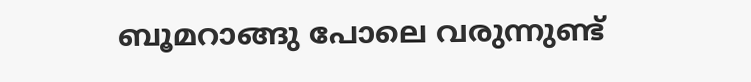ബൂമറാങ്ങു പോലെ വരുന്നുണ്ട്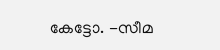കേട്ടോ. -സീമ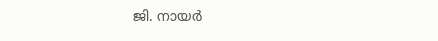ജി. നായർ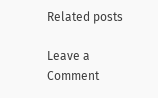Related posts

Leave a Comment